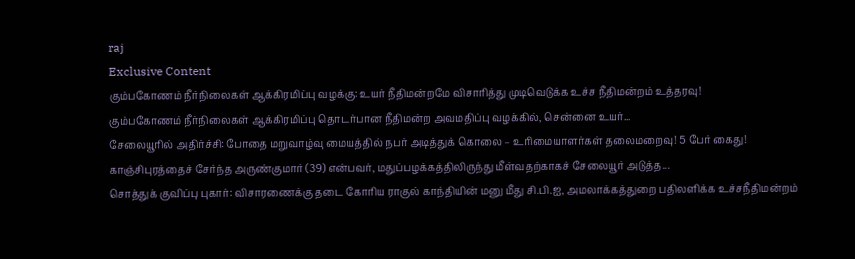raj
Exclusive Content
கும்பகோணம் நீர்நிலைகள் ஆக்கிரமிப்பு வழக்கு: உயர் நீதிமன்றமே விசாரித்து முடிவெடுக்க உச்ச நீதிமன்றம் உத்தரவு!
கும்பகோணம் நீர்நிலைகள் ஆக்கிரமிப்பு தொடர்பான நீதிமன்ற அவமதிப்பு வழக்கில், சென்னை உயர்...
சேலையூரில் அதிர்ச்சி: போதை மறுவாழ்வு மையத்தில் நபர் அடித்துக் கொலை – உரிமையாளர்கள் தலைமறைவு! 5 பேர் கைது!
காஞ்சிபுரத்தைச் சேர்ந்த அருண்குமார் (39) என்பவர், மதுப்பழக்கத்திலிருந்து மீள்வதற்காகச் சேலையூர் அடுத்த...
சொத்துக் குவிப்பு புகார்: விசாரணைக்கு தடை கோரிய ராகுல் காந்தியின் மனு மீது சி.பி.ஐ, அமலாக்கத்துறை பதிலளிக்க உச்சநீதிமன்றம்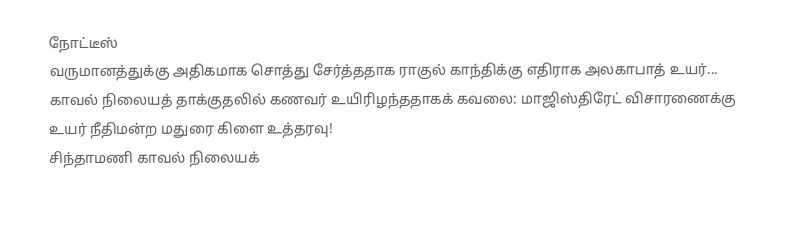நோட்டீஸ்
வருமானத்துக்கு அதிகமாக சொத்து சேர்த்ததாக ராகுல் காந்திக்கு எதிராக அலகாபாத் உயர்...
காவல் நிலையத் தாக்குதலில் கணவர் உயிரிழந்ததாகக் கவலை: மாஜிஸ்திரேட் விசாரணைக்கு உயர் நீதிமன்ற மதுரை கிளை உத்தரவு!
சிந்தாமணி காவல் நிலையக்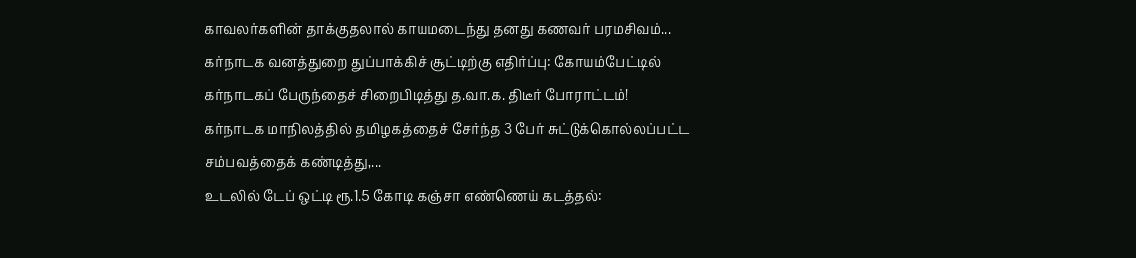காவலர்களின் தாக்குதலால் காயமடைந்து தனது கணவர் பரமசிவம்...
கர்நாடக வனத்துறை துப்பாக்கிச் சூட்டிற்கு எதிர்ப்பு: கோயம்பேட்டில் கர்நாடகப் பேருந்தைச் சிறைபிடித்து த.வா.க. திடீர் போராட்டம்!
கர்நாடக மாநிலத்தில் தமிழகத்தைச் சேர்ந்த 3 பேர் சுட்டுக்கொல்லப்பட்ட சம்பவத்தைக் கண்டித்து,...
உடலில் டேப் ஒட்டி ரூ.1.5 கோடி கஞ்சா எண்ணெய் கடத்தல்: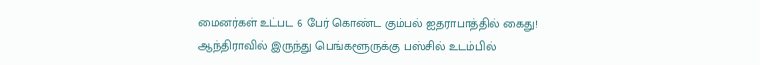மைனர்கள் உட்பட 6 பேர் கொண்ட கும்பல் ஐதராபாத்தில் கைது!
ஆந்திராவில் இருந்து பெங்களூருக்கு பஸ்சில் உடம்பில்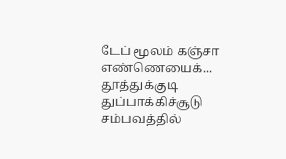டேப் மூலம் கஞ்சா எண்ணெயைக்...
தூத்துக்குடி துப்பாக்கிச்சூடு சம்பவத்தில்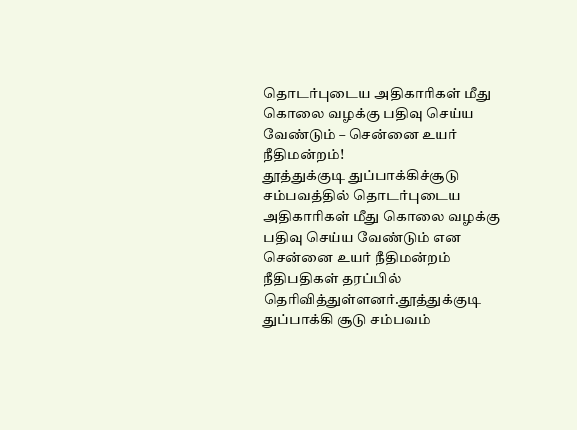தொடர்புடைய அதிகாரிகள் மீது கொலை வழக்கு பதிவு செய்ய வேண்டும் – சென்னை உயர் நீதிமன்றம்!
தூத்துக்குடி துப்பாக்கிச்சூடு சம்பவத்தில் தொடர்புடைய அதிகாரிகள் மீது கொலை வழக்கு பதிவு செய்ய வேண்டும் என சென்னை உயர் நீதிமன்றம் நீதிபதிகள் தரப்பில் தெரிவித்துள்ளனர்.தூத்துக்குடி துப்பாக்கி சூடு சம்பவம்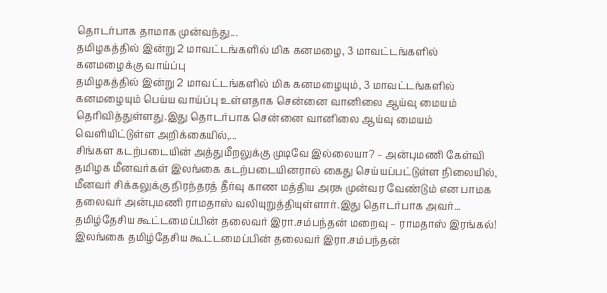தொடர்பாக தாமாக முன்வந்து...
தமிழகத்தில் இன்று 2 மாவட்டங்களில் மிக கனமழை, 3 மாவட்டங்களில் கனமழைக்கு வாய்ப்பு
தமிழகத்தில் இன்று 2 மாவட்டங்களில் மிக கனமழையும், 3 மாவட்டங்களில் கனமழையும் பெய்ய வாய்ப்பு உள்ளதாக சென்னை வானிலை ஆய்வு மையம் தெரிவித்துள்ளது.இது தொடர்பாக சென்னை வானிலை ஆய்வு மையம் வெளியிட்டுள்ள அறிக்கையில்,...
சிங்கள கடற்படையின் அத்துமீறலுக்கு முடிவே இல்லையா? – அன்புமணி கேள்வி
தமிழக மீனவர்கள் இலங்கை கடற்படையினரால் கைது செய்யப்பட்டுள்ள நிலையில், மீனவர் சிக்கலுக்கு நிரந்தரத் தீர்வு காண மத்திய அரசு முன்வர வேண்டும் என பாமக தலைவர் அன்புமணி ராமதாஸ் வலியுறுத்தியுள்ளார்.இது தொடர்பாக அவர்...
தமிழ்தேசிய கூட்டமைப்பின் தலைவர் இரா.சம்பந்தன் மறைவு – ராமதாஸ் இரங்கல்!
இலங்கை தமிழ்தேசிய கூட்டமைப்பின் தலைவர் இரா.சம்பந்தன்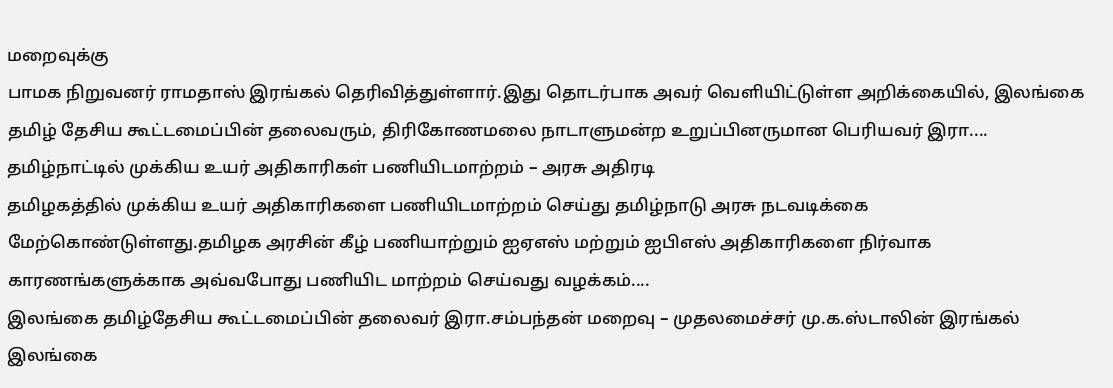மறைவுக்கு
பாமக நிறுவனர் ராமதாஸ் இரங்கல் தெரிவித்துள்ளார்.இது தொடர்பாக அவர் வெளியிட்டுள்ள அறிக்கையில், இலங்கை தமிழ் தேசிய கூட்டமைப்பின் தலைவரும், திரிகோணமலை நாடாளுமன்ற உறுப்பினருமான பெரியவர் இரா....
தமிழ்நாட்டில் முக்கிய உயர் அதிகாரிகள் பணியிடமாற்றம் – அரசு அதிரடி
தமிழகத்தில் முக்கிய உயர் அதிகாரிகளை பணியிடமாற்றம் செய்து தமிழ்நாடு அரசு நடவடிக்கை மேற்கொண்டுள்ளது.தமிழக அரசின் கீழ் பணியாற்றும் ஐஏஎஸ் மற்றும் ஐபிஎஸ் அதிகாரிகளை நிர்வாக காரணங்களுக்காக அவ்வபோது பணியிட மாற்றம் செய்வது வழக்கம்....
இலங்கை தமிழ்தேசிய கூட்டமைப்பின் தலைவர் இரா.சம்பந்தன் மறைவு – முதலமைச்சர் மு.க.ஸ்டாலின் இரங்கல்
இலங்கை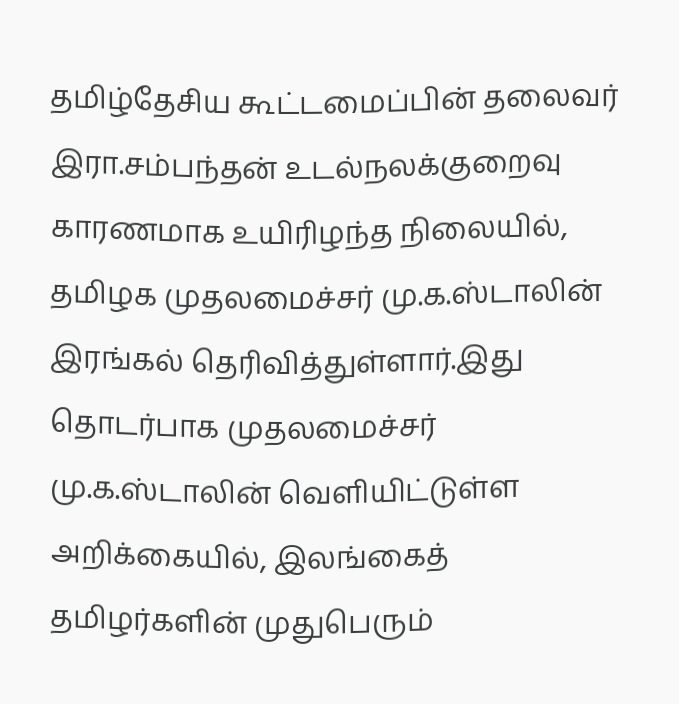தமிழ்தேசிய கூட்டமைப்பின் தலைவர் இரா.சம்பந்தன் உடல்நலக்குறைவு காரணமாக உயிரிழந்த நிலையில், தமிழக முதலமைச்சர் மு.க.ஸ்டாலின் இரங்கல் தெரிவித்துள்ளார்.இது தொடர்பாக முதலமைச்சர் மு.க.ஸ்டாலின் வெளியிட்டுள்ள அறிக்கையில், இலங்கைத் தமிழர்களின் முதுபெரும்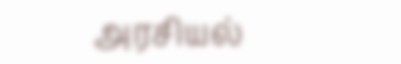அரசியல்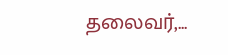தலைவர்,...